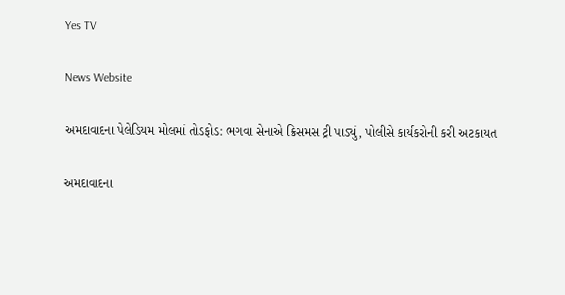Yes TV

News Website

અમદાવાદના પેલેડિયમ મોલમાં તોડફોડ: ભગવા સેનાએ ક્રિસમસ ટ્રી પાડ્યું, પોલીસે કાર્યકરોની કરી અટકાયત

અમદાવાદના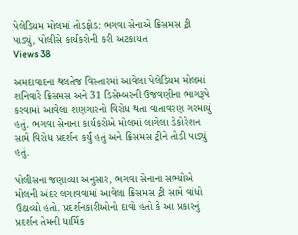પેલેડિયમ મોલમાં તોડફોડ: ભગવા સેનાએ ક્રિસમસ ટ્રી પાડ્યું, પોલીસે કાર્યકરોની કરી અટકાયત
Views 38

અમદાવાદના થલતેજ વિસ્તારમાં આવેલા પેલેડિયમ મોલમાં શનિવારે ક્રિસમસ અને 31 ડિસેમ્બરની ઉજવણીના ભાગરૂપે કરવામાં આવેલા શણગારનો વિરોધ થતા વાતાવરણ ગરમાયું હતું. ભગવા સેનાના કાર્યકરોએ મોલમાં લાગેલા ડેકોરેશન સામે વિરોધ પ્રદર્શન કર્યું હતું અને ક્રિસમસ ટ્રીને તોડી પાડ્યું હતું.

પોલીસના જણાવ્યા અનુસાર, ભગવા સેનાના સભ્યોએ મોલની અંદર લગાવવામાં આવેલા ક્રિસમસ ટ્રી સામે વાંધો ઉઠાવ્યો હતો. પ્રદર્શનકારીઓનો દાવો હતો કે આ પ્રકારનું પ્રદર્શન તેમની ધાર્મિક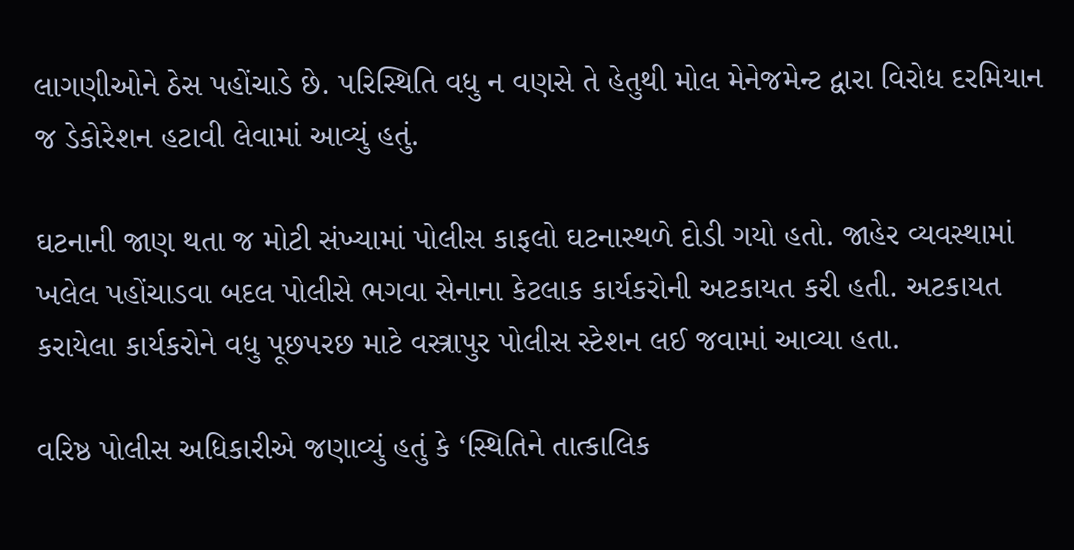લાગણીઓને ઠેસ પહોંચાડે છે. પરિસ્થિતિ વધુ ન વણસે તે હેતુથી મોલ મેનેજમેન્ટ દ્વારા વિરોધ દરમિયાન જ ડેકોરેશન હટાવી લેવામાં આવ્યું હતું.

ઘટનાની જાણ થતા જ મોટી સંખ્યામાં પોલીસ કાફલો ઘટનાસ્થળે દોડી ગયો હતો. જાહેર વ્યવસ્થામાં ખલેલ પહોંચાડવા બદલ પોલીસે ભગવા સેનાના કેટલાક કાર્યકરોની અટકાયત કરી હતી. અટકાયત કરાયેલા કાર્યકરોને વધુ પૂછપરછ માટે વસ્ત્રાપુર પોલીસ સ્ટેશન લઈ જવામાં આવ્યા હતા.

વરિષ્ઠ પોલીસ અધિકારીએ જણાવ્યું હતું કે ‘સ્થિતિને તાત્કાલિક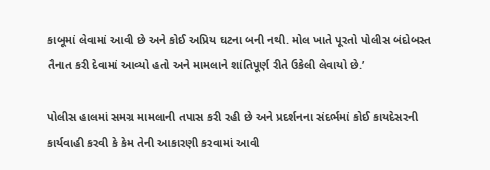કાબૂમાં લેવામાં આવી છે અને કોઈ અપ્રિય ઘટના બની નથી. મોલ ખાતે પૂરતો પોલીસ બંદોબસ્ત તૈનાત કરી દેવામાં આવ્યો હતો અને મામલાને શાંતિપૂર્ણ રીતે ઉકેલી લેવાયો છે.’

પોલીસ હાલમાં સમગ્ર મામલાની તપાસ કરી રહી છે અને પ્રદર્શનના સંદર્ભમાં કોઈ કાયદેસરની કાર્યવાહી કરવી કે કેમ તેની આકારણી કરવામાં આવી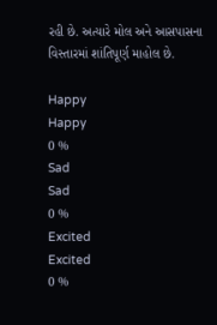રહી છે. અત્યારે મોલ અને આસપાસના વિસ્તારમાં શાંતિપૂર્ણ માહોલ છે.

Happy
Happy
0 %
Sad
Sad
0 %
Excited
Excited
0 %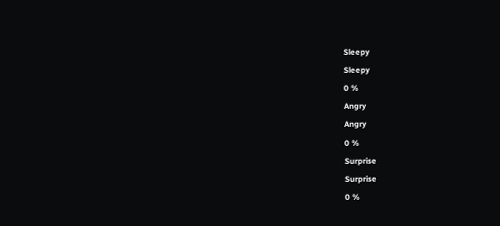Sleepy
Sleepy
0 %
Angry
Angry
0 %
Surprise
Surprise
0 %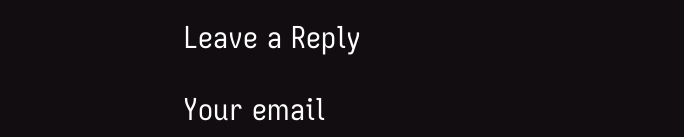Leave a Reply

Your email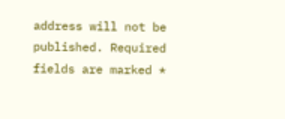address will not be published. Required fields are marked *